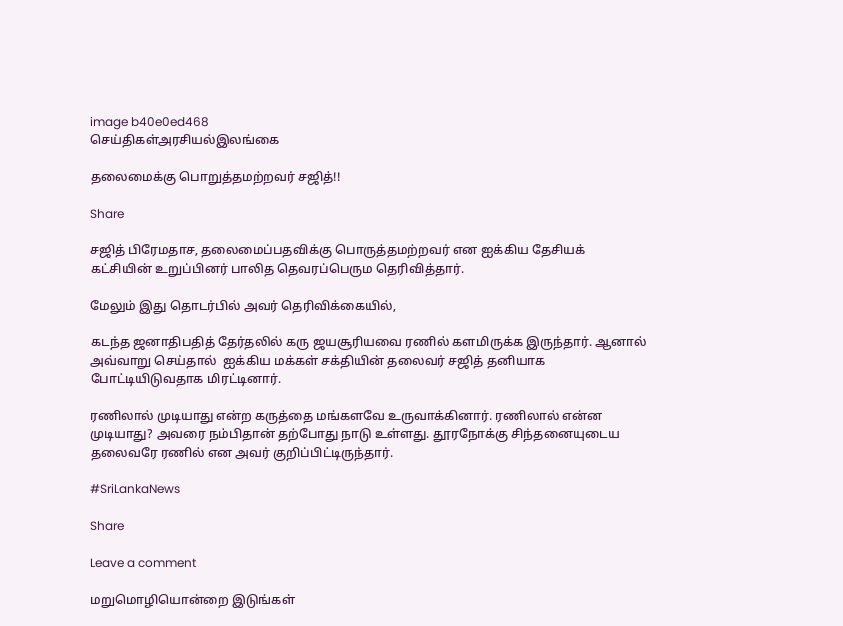image b40e0ed468
செய்திகள்அரசியல்இலங்கை

தலைமைக்கு பொறுத்தமற்றவர் சஜித்!!

Share

சஜித் பிரேமதாச, தலைமைப்பதவிக்கு பொருத்தமற்றவர் என ஐக்கிய தேசியக் கட்சியின் உறுப்பினர் பாலித தெவரப்பெரும தெரிவித்தார்.

மேலும் இது தொடர்பில் அவர் தெரிவிக்கையில்,

கடந்த ஜனாதிபதித் தேர்தலில் கரு ஜயசூரியவை ரணில் களமிருக்க இருந்தார். ஆனால் அவ்வாறு செய்தால்  ஐக்கிய மக்கள் சக்தியின் தலைவர் சஜித் தனியாக போட்டியிடுவதாக மிரட்டினார்.

ரணிலால் முடியாது என்ற கருத்தை மங்களவே உருவாக்கினார். ரணிலால் என்ன முடியாது? அவரை நம்பிதான் தற்போது நாடு உள்ளது. தூரநோக்கு சிந்தனையுடைய தலைவரே ரணில் என அவர் குறிப்பிட்டிருந்தார்.

#SriLankaNews

Share

Leave a comment

மறுமொழியொன்றை இடுங்கள்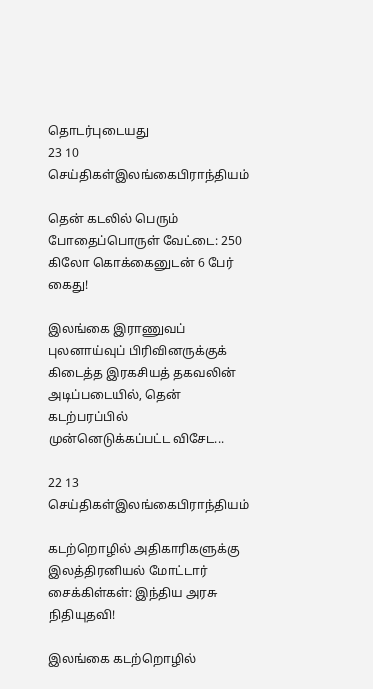தொடர்புடையது
23 10
செய்திகள்இலங்கைபிராந்தியம்

தென் கடலில் பெரும் போதைப்பொருள் வேட்டை: 250 கிலோ கொக்கைனுடன் 6 பேர் கைது!

இலங்கை இராணுவப் புலனாய்வுப் பிரிவினருக்குக் கிடைத்த இரகசியத் தகவலின் அடிப்படையில், தென் கடற்பரப்பில் முன்னெடுக்கப்பட்ட விசேட...

22 13
செய்திகள்இலங்கைபிராந்தியம்

கடற்றொழில் அதிகாரிகளுக்கு இலத்திரனியல் மோட்டார் சைக்கிள்கள்: இந்திய அரசு நிதியுதவி!

இலங்கை கடற்றொழில்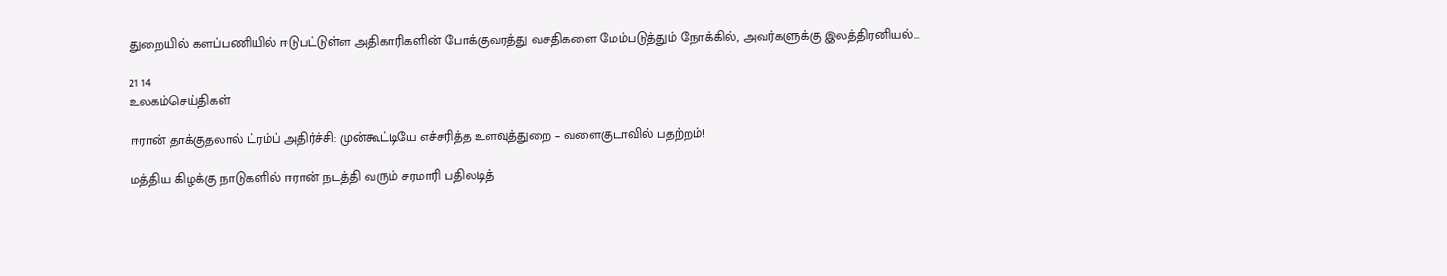துறையில் களப்பணியில் ஈடுபட்டுள்ள அதிகாரிகளின் போக்குவரத்து வசதிகளை மேம்படுத்தும் நோக்கில், அவர்களுக்கு இலத்திரனியல்...

21 14
உலகம்செய்திகள்

ஈரான் தாக்குதலால் ட்ரம்ப் அதிர்ச்சி: முன்கூட்டியே எச்சரித்த உளவுத்துறை – வளைகுடாவில் பதற்றம்!

மத்திய கிழக்கு நாடுகளில் ஈரான் நடத்தி வரும் சரமாரி பதிலடித்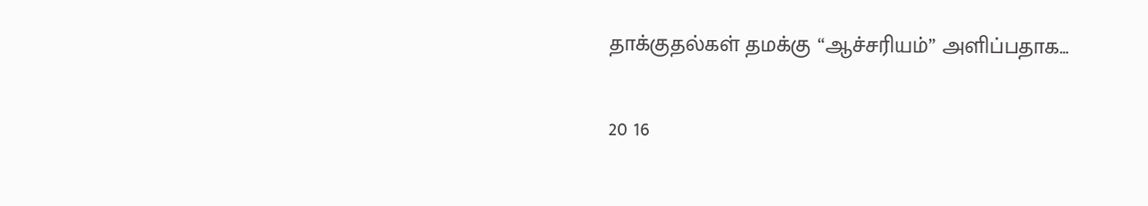தாக்குதல்கள் தமக்கு “ஆச்சரியம்” அளிப்பதாக...

20 16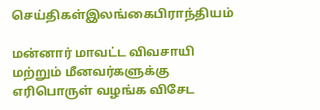செய்திகள்இலங்கைபிராந்தியம்

மன்னார் மாவட்ட விவசாயி மற்றும் மீனவர்களுக்கு எரிபொருள் வழங்க விசேட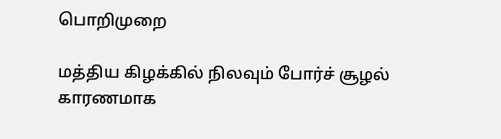பொறிமுறை

மத்திய கிழக்கில் நிலவும் போர்ச் சூழல் காரணமாக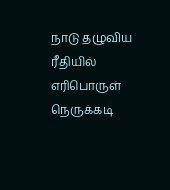நாடு தழுவிய ரீதியில் எரிபொருள் நெருக்கடி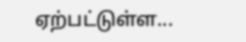ஏற்பட்டுள்ள...